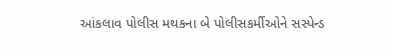આંકલાવ પોલીસ મથકના બે પોલીસકર્મીઓને સસ્પેન્ડ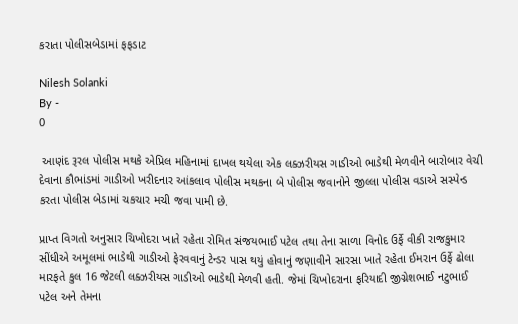કરાતા પોલીસબેડામાં ફફડાટ

Nilesh Solanki
By -
0

 આણંદ રૂરલ પોલીસ મથકે એપ્રિલ મહિનામાં દાખલ થયેલા એક લક્ઝરીયસ ગાડીઓ ભાડેથી મેળવીને બારોબાર વેચી દેવાના કૌભાંડમાં ગાડીઓ ખરીદનાર આંકલાવ પોલીસ મથકના બે પોલીસ જવાનોને જીલ્લા પોલીસ વડાએ સસ્પેન્ડ કરતા પોલીસ બેડામાં ચકચાર મચી જવા પામી છે.

પ્રાપ્ત વિગતો અનુસાર ચિખોદરા ખાતે રહેતા રોમિત સંજયભાઈ પટેલ તથા તેના સાળા વિનોદ ઉર્ફે વીકી રાજકુમાર સીંધીએ અમૂલમાં ભાડેથી ગાડીઓ ફેરવવાનું ટેન્ડર પાસ થયું હોવાનું જણાવીને સારસા ખાતે રહેતા ઈમરાન ઉર્ફે ઢોલા મારફતે કુલ 16 જેટલી લક્ઝરીયસ ગાડીઓ ભાડેથી મેળવી હતી. જેમાં ચિખોદરાના ફરિયાદી જીગ્નેશભાઈ નટુભાઈ પટેલ અને તેમના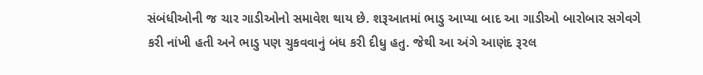સંબંધીઓની જ ચાર ગાડીઓનો સમાવેશ થાય છે. શરૂઆતમાં ભાડુ આપ્યા બાદ આ ગાડીઓ બારોબાર સગેવગે કરી નાંખી હતી અને ભાડુ પણ ચુકવવાનું બંધ કરી દીધુ હતુ. જેથી આ અંગે આણંદ રૂરલ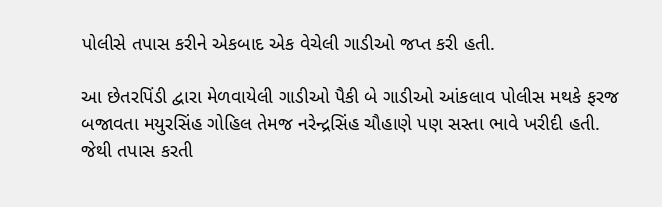પોલીસે તપાસ કરીને એકબાદ એક વેચેલી ગાડીઓ જપ્ત કરી હતી.

આ છેતરપિંડી દ્વારા મેળવાયેલી ગાડીઓ પૈકી બે ગાડીઓ આંકલાવ પોલીસ મથકે ફરજ બજાવતા મયુરસિંહ ગોહિલ તેમજ નરેન્દ્રસિંહ ચૌહાણે પણ સસ્તા ભાવે ખરીદી હતી. જેથી તપાસ કરતી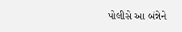પોલીસે આ બંન્નેને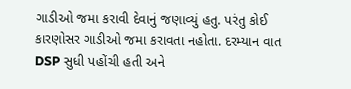ગાડીઓ જમા કરાવી દેવાનું જણાવ્યું હતુ. પરંતુ કોઈ કારણોસર ગાડીઓ જમા કરાવતા નહોતા. દરમ્યાન વાત DSP સુધી પહોંચી હતી અને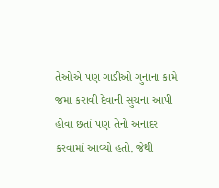તેઓએ પણ ગાડીઓ ગુનાના કામે જમા કરાવી દેવાની સુચના આપી હોવા છતાં પણ તેનો અનાદર કરવામાં આવ્યો હતો. જેથી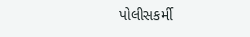પોલીસકર્મી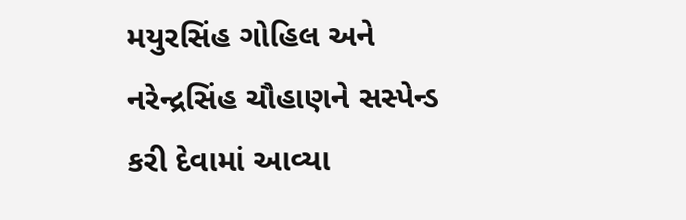મયુરસિંહ ગોહિલ અને નરેન્દ્રસિંહ ચૌહાણને સસ્પેન્ડ કરી દેવામાં આવ્યા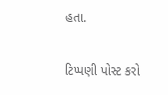હતા.

ટિપ્પણી પોસ્ટ કરો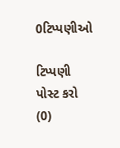0ટિપ્પણીઓ

ટિપ્પણી પોસ્ટ કરો (0)